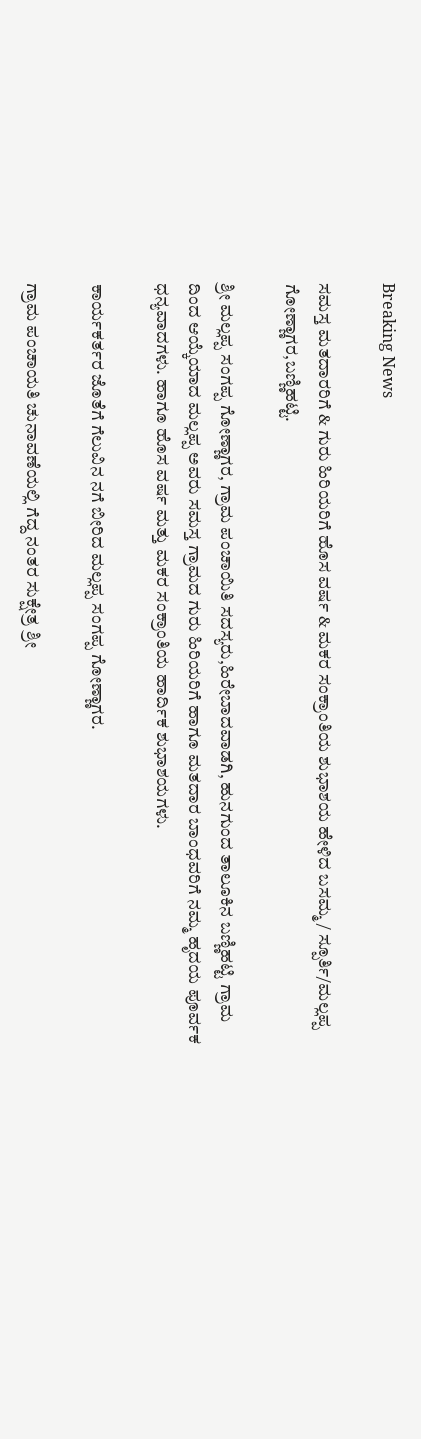Breaking News

ಸಮಸ್ತ ಮತದಾರರಿಗೆ & ಗುರು ಹಿರಿಯರಿಗೆ ಹೊಸ ವರ್ಷ & ಮಕರ ಸಂಕ್ರಾಂತಿಯ ಶುಭಾಶಯ ಹೇಳಿದ ಬಸಮ್ಮ / ಸ್ಪೂರ್ತಿ/ಮಲ್ಲಪ್ಪ ಗೋಣ್ಣಾಗರ,ಬಣ್ಣಿಹಟ್ಟಿ.

ಶ್ರೀ ಮಲ್ಲಪ್ಪ ಸಂಗಪ್ಪ ಗೋಣ್ಣಾಗರ, ಗ್ರಾಮ ಪಂಚಾಯಿತಿ ಸದಸ್ಯರು,ಹಿರೇಬಾದವಾಡಗಿ, ಹುನಗುಂದ ತಾಲೂಕಿನ ಬಣ್ಣಿಹಟ್ಟಿ ಗ್ರಾಮ ದಿಂದ ಆಯ್ಕೆಯಾದ ಮಲ್ಲಪ್ಪ ಅವರು ಸಮಸ್ತ ಗ್ರಾಮದ ಗುರು ಹಿರಿಯರಿಗೆ ಹಾಗೂ ಮತದಾರ ಬಾಂಧವರಿಗೆ ನಮ್ಮ ಹೃದಯ ಪೂರ್ವಕ ಧನ್ಯವಾದಗಳು. ಹಾಗೂ ಹೊಸ ವರ್ಷ ಮತ್ತು ಮಕರ ಸಂಕ್ರಾಂತಿಯ ಹಾರ್ದಿಕ ಶುಭಾಶಯಗಳು.

ಕಾರ್ಯಕರ್ತರ ಜೊತೆಗೆ ಗೆಲುವಿನ ನಗೆ ಬೀರಿದ ಮಲ್ಲಪ್ಪ ಸಂಗಪ್ಪ ಗೋಣ್ಣಾಗರ.

ಗ್ರಾಮ ಪಂಚಾಯತಿ ಚುನಾವಣೆಯಲ್ಲಿ ಗೆದ್ದ ನಂತರ ಸುಕ್ಷೇತ್ರ ಶ್ರೀ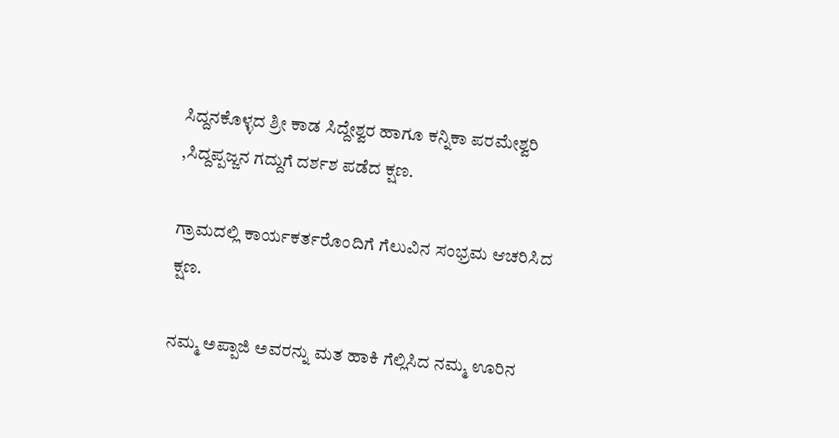ಸಿದ್ದನಕೊಳ್ಳದ ಶ್ರೀ ಕಾಡ ಸಿದ್ದೇಶ್ವರ ಹಾಗೂ ಕನ್ನಿಕಾ ಪರಮೇಶ್ವರಿ ,ಸಿದ್ದಪ್ಪಜ್ಜನ ಗದ್ದುಗೆ ದರ್ಶಶ ಪಡೆದ ಕ್ಷಣ.

ಗ್ರಾಮದಲ್ಲಿ ಕಾರ್ಯಕರ್ತರೊಂದಿಗೆ ಗೆಲುವಿನ ಸಂಭ್ರಮ ಆಚರಿಸಿದ ಕ್ಷಣ.

ನಮ್ಮ ಅಪ್ಪಾಜಿ ಅವರನ್ನು ಮತ ಹಾಕಿ ಗೆಲ್ಲಿಸಿದ ನಮ್ಮ ಊರಿನ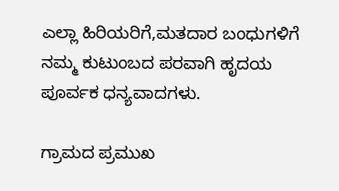ಎಲ್ಲಾ ಹಿರಿಯರಿಗೆ,ಮತದಾರ ಬಂಧುಗಳಿಗೆ ನಮ್ಮ ಕುಟುಂಬದ ಪರವಾಗಿ ಹೃದಯ ಪೂರ್ವಕ ಧನ್ಯವಾದಗಳು.

ಗ್ರಾಮದ ಪ್ರಮುಖ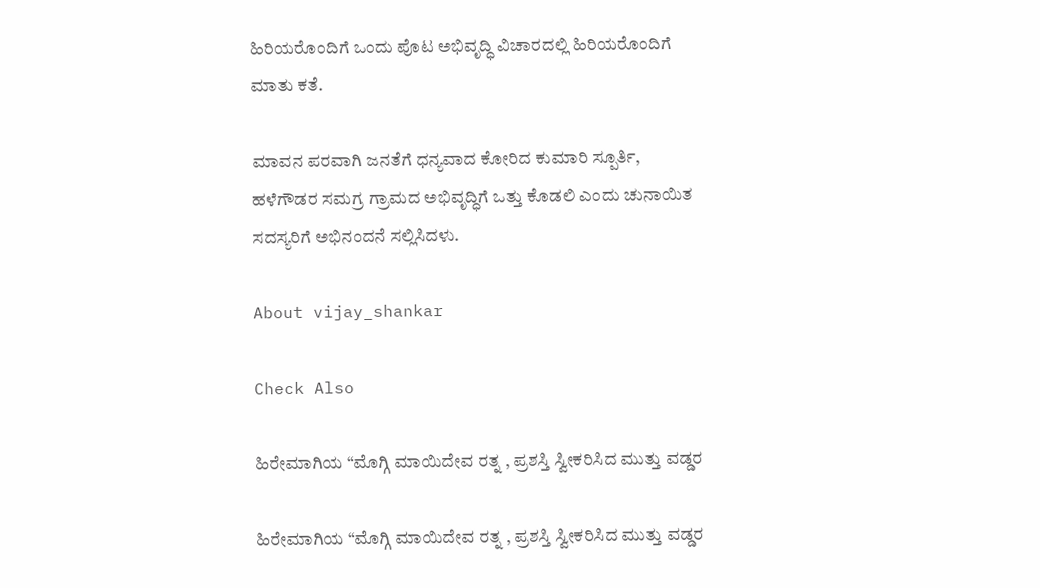ಹಿರಿಯರೊಂದಿಗೆ ಒಂದು ಪೊಟ ಅಭಿವೃದ್ಧಿ ವಿಚಾರದಲ್ಲಿ ಹಿರಿಯರೊಂದಿಗೆ ಮಾತು ಕತೆ.

ಮಾವನ ಪರವಾಗಿ ಜನತೆಗೆ ಧನ್ಯವಾದ ಕೋರಿದ ಕುಮಾರಿ ಸ್ಪೂರ್ತಿ, ಹಳೆಗೌಡರ ಸಮಗ್ರ ಗ್ರಾಮದ ಅಭಿವೃದ್ಧಿಗೆ ಒತ್ತು ಕೊಡಲಿ ಎಂದು ಚುನಾಯಿತ ಸದಸ್ಯರಿಗೆ ಅಭಿನಂದನೆ ಸಲ್ಲಿಸಿದಳು.

About vijay_shankar

Check Also

ಹಿರೇಮಾಗಿಯ “ಮೊಗ್ಗಿ ಮಾಯಿದೇವ ರತ್ನ , ಪ್ರಶಸ್ತಿ ಸ್ವೀಕರಿಸಿದ ಮುತ್ತು ವಡ್ಡರ

ಹಿರೇಮಾಗಿಯ “ಮೊಗ್ಗಿ ಮಾಯಿದೇವ ರತ್ನ , ಪ್ರಶಸ್ತಿ ಸ್ವೀಕರಿಸಿದ ಮುತ್ತು ವಡ್ಡರ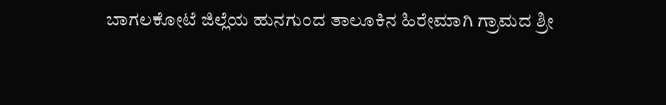ಬಾಗಲಕೋಟೆ ಜಿಲ್ಲೆಯ ಹುನಗುಂದ ತಾಲೂಕಿನ ಹಿರೇಮಾಗಿ ಗ್ರಾಮದ ಶ್ರೀ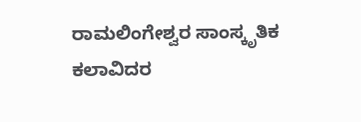ರಾಮಲಿಂಗೇಶ್ವರ ಸಾಂಸ್ಕೃತಿಕ ಕಲಾವಿದರ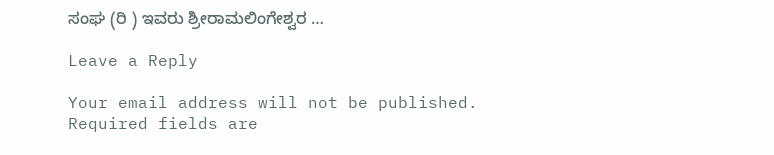ಸಂಘ (ರಿ ) ಇವರು ಶ್ರೀರಾಮಲಿಂಗೇಶ್ವರ …

Leave a Reply

Your email address will not be published. Required fields are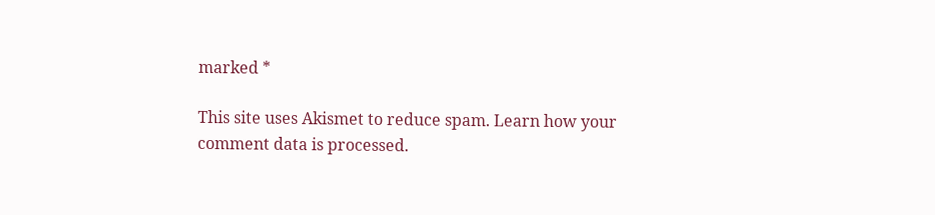marked *

This site uses Akismet to reduce spam. Learn how your comment data is processed.